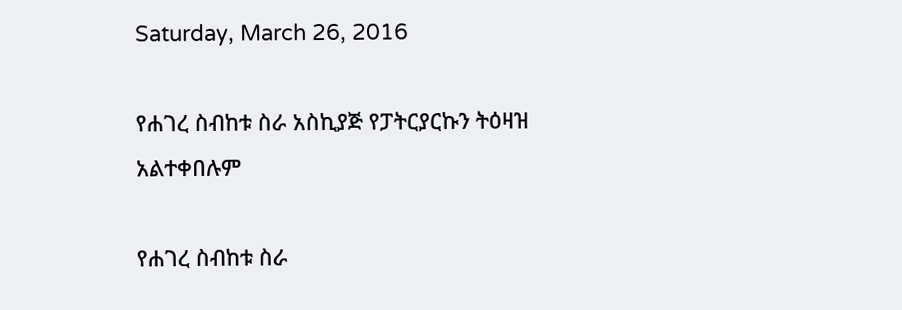Saturday, March 26, 2016

የሐገረ ስብከቱ ስራ አስኪያጅ የፓትርያርኩን ትዕዛዝ አልተቀበሉም

የሐገረ ስብከቱ ስራ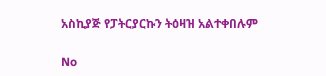አስኪያጅ የፓትርያርኩን ትዕዛዝ አልተቀበሉም

No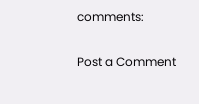comments:

Post a Comment